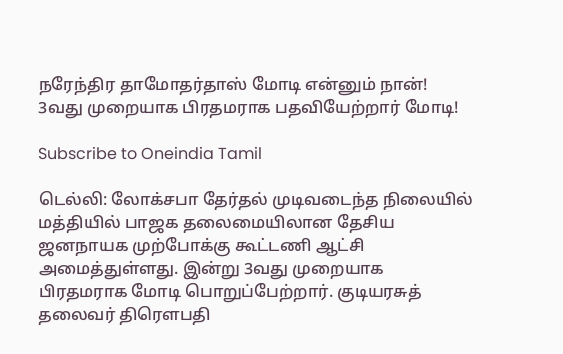நரேந்திர தாமோதர்தாஸ் மோடி என்னும் நான்! 3வது முறையாக பிரதமராக பதவியேற்றார் மோடி!

Subscribe to Oneindia Tamil

டெல்லி: லோக்சபா தேர்தல் முடிவடைந்த நிலையில் மத்தியில் பாஜக தலைமையிலான தேசிய ஜனநாயக முற்போக்கு கூட்டணி ஆட்சி அமைத்துள்ளது. இன்று 3வது முறையாக பிரதமராக மோடி பொறுப்பேற்றார். குடியரசுத் தலைவர் திரௌபதி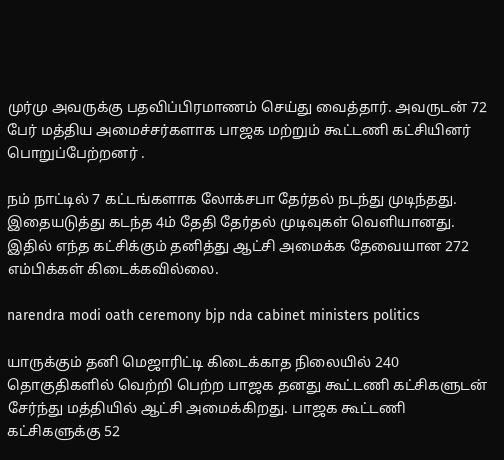முர்மு அவருக்கு பதவிப்பிரமாணம் செய்து வைத்தார். அவருடன் 72 பேர் மத்திய அமைச்சர்களாக பாஜக மற்றும் கூட்டணி கட்சியினர் பொறுப்பேற்றனர் .

நம் நாட்டில் 7 கட்டங்களாக லோக்சபா தேர்தல் நடந்து முடிந்தது. இதையடுத்து கடந்த 4ம் தேதி தேர்தல் முடிவுகள் வெளியானது. இதில் எந்த கட்சிக்கும் தனித்து ஆட்சி அமைக்க தேவையான 272 எம்பிக்கள் கிடைக்கவில்லை.

narendra modi oath ceremony bjp nda cabinet ministers politics

யாருக்கும் தனி மெஜாரிட்டி கிடைக்காத நிலையில் 240 தொகுதிகளில் வெற்றி பெற்ற பாஜக தனது கூட்டணி கட்சிகளுடன் சேர்ந்து மத்தியில் ஆட்சி அமைக்கிறது. பாஜக கூட்டணி கட்சிகளுக்கு 52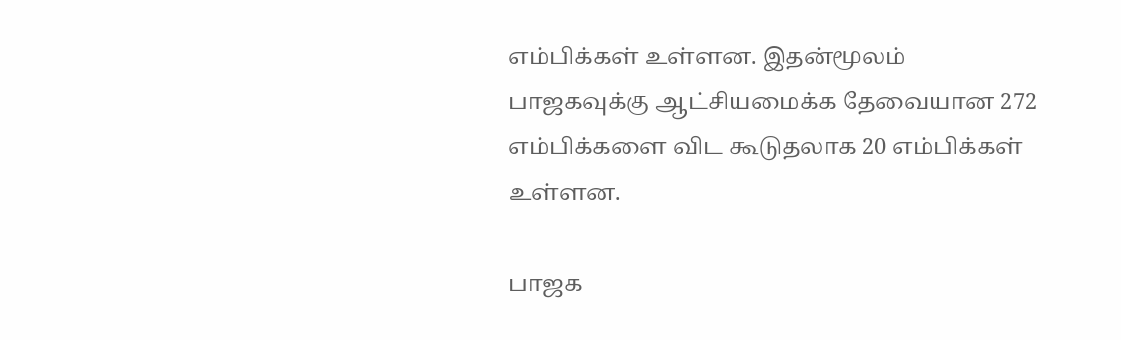எம்பிக்கள் உள்ளன. இதன்மூலம் பாஜகவுக்கு ஆட்சியமைக்க தேவையான 272 எம்பிக்களை விட கூடுதலாக 20 எம்பிக்கள் உள்ளன.

பாஜக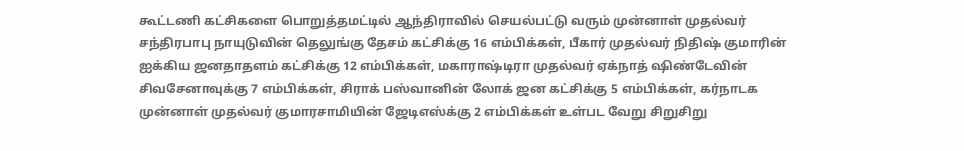கூட்டணி கட்சிகளை பொறுத்தமட்டில் ஆந்திராவில் செயல்பட்டு வரும் முன்னாள் முதல்வர் சந்திரபாபு நாயுடுவின் தெலுங்கு தேசம் கட்சிக்கு 16 எம்பிக்கள், பீகார் முதல்வர் நிதிஷ் குமாரின் ஐக்கிய ஜனதாதளம் கட்சிக்கு 12 எம்பிக்கள், மகாராஷ்டிரா முதல்வர் ஏக்நாத் ஷிண்டேவின் சிவசேனாவுக்கு 7 எம்பிக்கள், சிராக் பஸ்வானின் லோக் ஜன கட்சிக்கு 5 எம்பிக்கள், கர்நாடக முன்னாள் முதல்வர் குமாரசாமியின் ஜேடிஎஸ்க்கு 2 எம்பிக்கள் உள்பட வேறு சிறுசிறு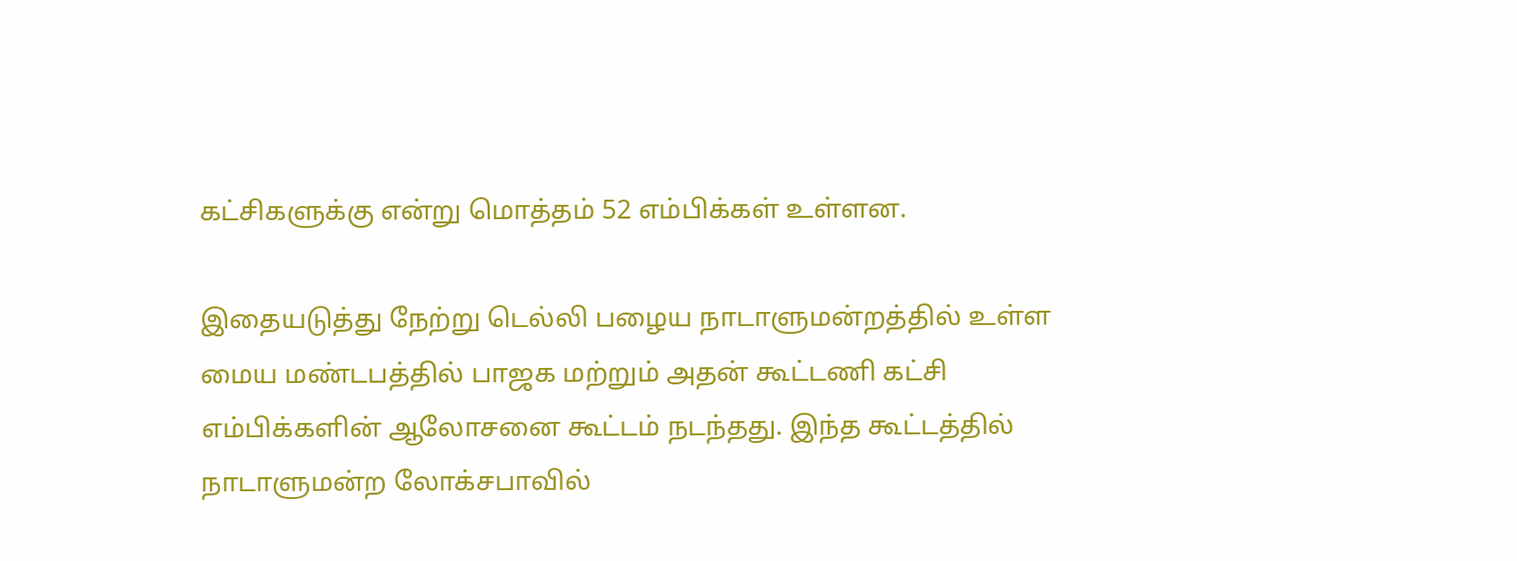கட்சிகளுக்கு என்று மொத்தம் 52 எம்பிக்கள் உள்ளன.

இதையடுத்து நேற்று டெல்லி பழைய நாடாளுமன்றத்தில் உள்ள மைய மண்டபத்தில் பாஜக மற்றும் அதன் கூட்டணி கட்சி எம்பிக்களின் ஆலோசனை கூட்டம் நடந்தது. இந்த கூட்டத்தில் நாடாளுமன்ற லோக்சபாவில்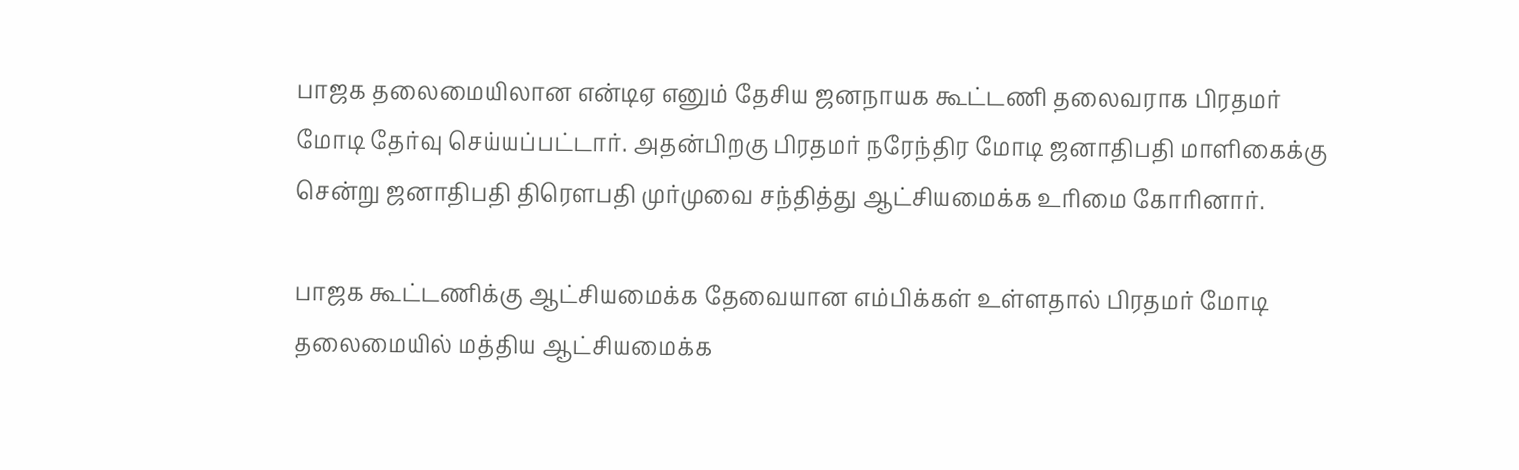பாஜக தலைமையிலான என்டிஏ எனும் தேசிய ஜனநாயக கூட்டணி தலைவராக பிரதமர் மோடி தேர்வு செய்யப்பட்டார். அதன்பிறகு பிரதமர் நரேந்திர மோடி ஜனாதிபதி மாளிகைக்கு சென்று ஜனாதிபதி திரெளபதி முர்முவை சந்தித்து ஆட்சியமைக்க உரிமை கோரினார்.

பாஜக கூட்டணிக்கு ஆட்சியமைக்க தேவையான எம்பிக்கள் உள்ளதால் பிரதமர் மோடி தலைமையில் மத்திய ஆட்சியமைக்க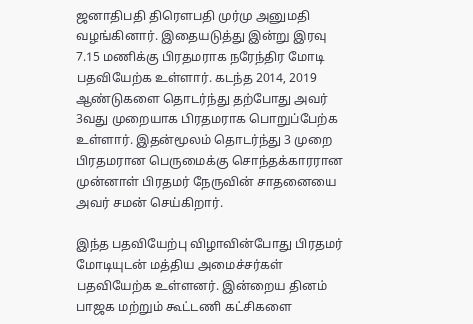ஜனாதிபதி திரெளபதி முர்மு அனுமதி வழங்கினார். இதையடுத்து இன்று இரவு 7.15 மணிக்கு பிரதமராக நரேந்திர மோடி பதவியேற்க உள்ளார். கடந்த 2014, 2019 ஆண்டுகளை தொடர்ந்து தற்போது அவர் 3வது முறையாக பிரதமராக பொறுப்பேற்க உள்ளார். இதன்மூலம் தொடர்ந்து 3 முறை பிரதமரான பெருமைக்கு சொந்தக்காரரான முன்னாள் பிரதமர் நேருவின் சாதனையை அவர் சமன் செய்கிறார்.

இந்த பதவியேற்பு விழாவின்போது பிரதமர் மோடியுடன் மத்திய அமைச்சர்கள் பதவியேற்க உள்ளனர். இன்றைய தினம் பாஜக மற்றும் கூட்டணி கட்சிகளை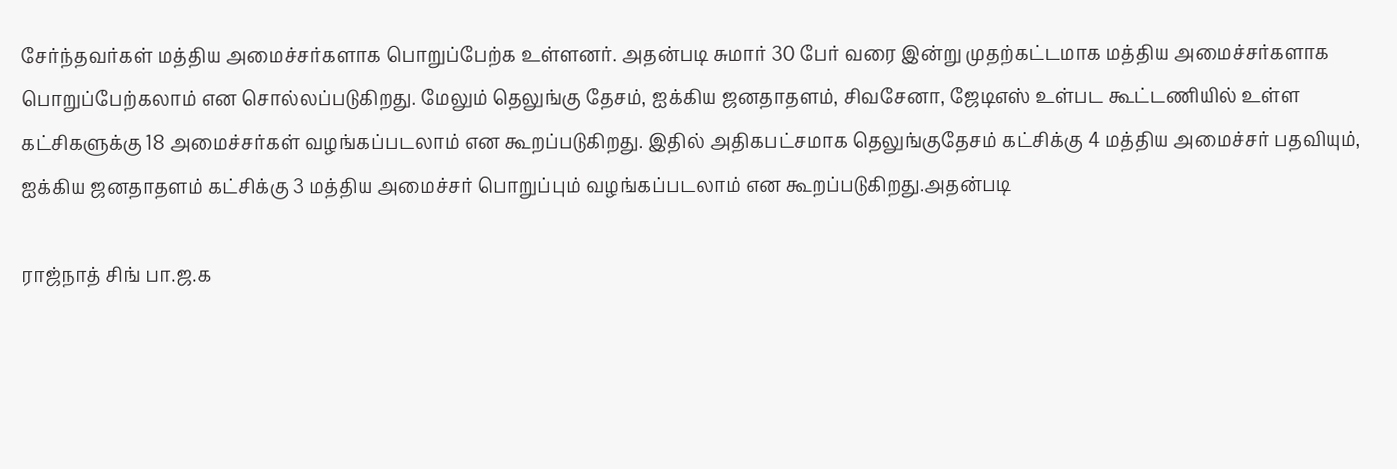சேர்ந்தவர்கள் மத்திய அமைச்சர்களாக பொறுப்பேற்க உள்ளனர். அதன்படி சுமார் 30 பேர் வரை இன்று முதற்கட்டமாக மத்திய அமைச்சர்களாக பொறுப்பேற்கலாம் என சொல்லப்படுகிறது. மேலும் தெலுங்கு தேசம், ஐக்கிய ஜனதாதளம், சிவசேனா, ஜேடிஎஸ் உள்பட கூட்டணியில் உள்ள கட்சிகளுக்கு 18 அமைச்சர்கள் வழங்கப்படலாம் என கூறப்படுகிறது. இதில் அதிகபட்சமாக தெலுங்குதேசம் கட்சிக்கு 4 மத்திய அமைச்சர் பதவியும், ஐக்கிய ஜனதாதளம் கட்சிக்கு 3 மத்திய அமைச்சர் பொறுப்பும் வழங்கப்படலாம் என கூறப்படுகிறது.அதன்படி

ராஜ்நாத் சிங் பா.ஜ.க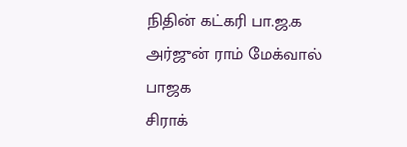நிதின் கட்கரி பா.ஜ.க
அர்ஜுன் ராம் மேக்வால் பாஜக
சிராக்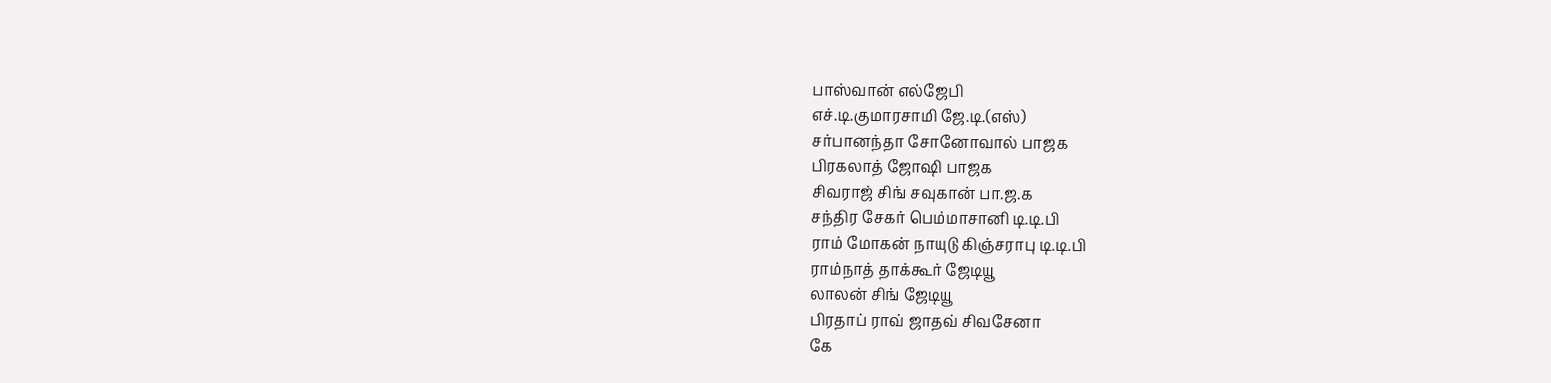பாஸ்வான் எல்ஜேபி
எச்.டி.குமாரசாமி ஜே.டி.(எஸ்)
சர்பானந்தா சோனோவால் பாஜக
பிரகலாத் ஜோஷி பாஜக
சிவராஜ் சிங் சவுகான் பா.ஜ.க
சந்திர சேகர் பெம்மாசானி டி.டி.பி
ராம் மோகன் நாயுடு கிஞ்சராபு டி.டி.பி
ராம்நாத் தாக்கூர் ஜேடியூ
லாலன் சிங் ஜேடியூ
பிரதாப் ராவ் ஜாதவ் சிவசேனா
கே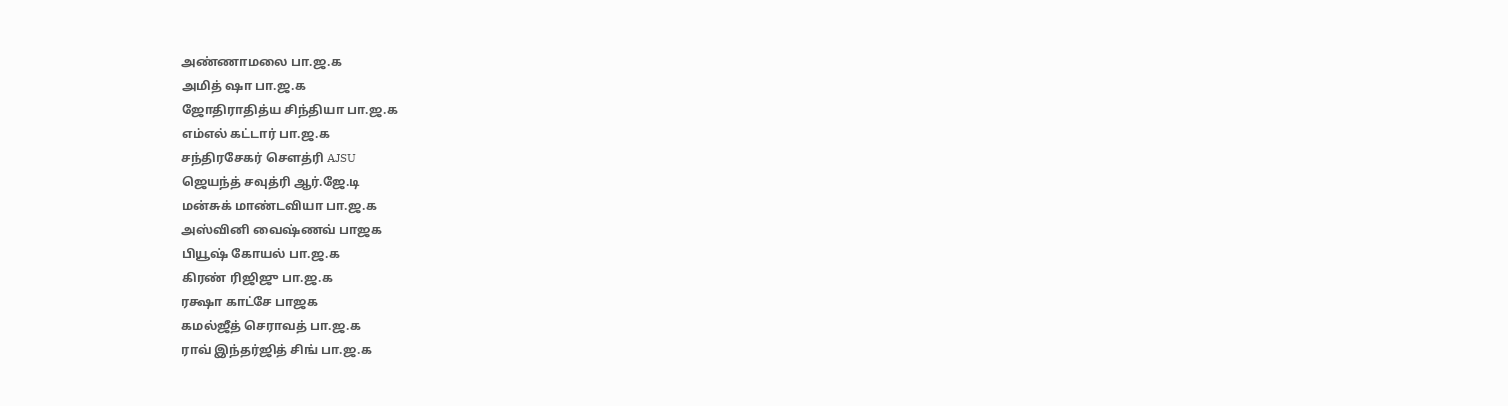அண்ணாமலை பா.ஜ.க
அமித் ஷா பா.ஜ.க
ஜோதிராதித்ய சிந்தியா பா.ஜ.க
எம்எல் கட்டார் பா.ஜ.க
சந்திரசேகர் சௌத்ரி AJSU
ஜெயந்த் சவுத்ரி ஆர்.ஜே.டி
மன்சுக் மாண்டவியா பா.ஜ.க
அஸ்வினி வைஷ்ணவ் பாஜக
பியூஷ் கோயல் பா.ஜ.க
கிரண் ரிஜிஜு பா.ஜ.க
ரக்ஷா காட்சே பாஜக
கமல்ஜீத் செராவத் பா.ஜ.க
ராவ் இந்தர்ஜித் சிங் பா.ஜ.க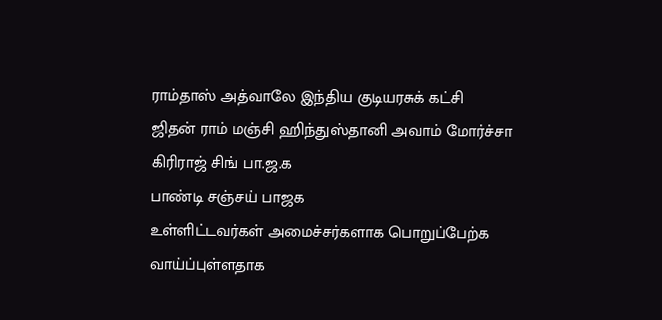ராம்தாஸ் அத்வாலே இந்திய குடியரசுக் கட்சி
ஜிதன் ராம் மஞ்சி ஹிந்துஸ்தானி அவாம் மோர்ச்சா
கிரிராஜ் சிங் பா.ஜ.க
பாண்டி சஞ்சய் பாஜக
உள்ளிட்டவர்கள் அமைச்சர்களாக பொறுப்பேற்க வாய்ப்புள்ளதாக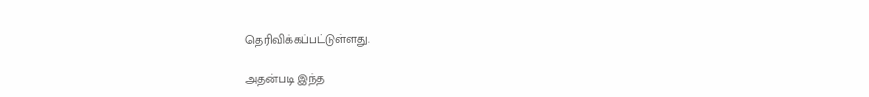தெரிவிக்கப்பட்டுள்ளது.

அதன்படி இந்த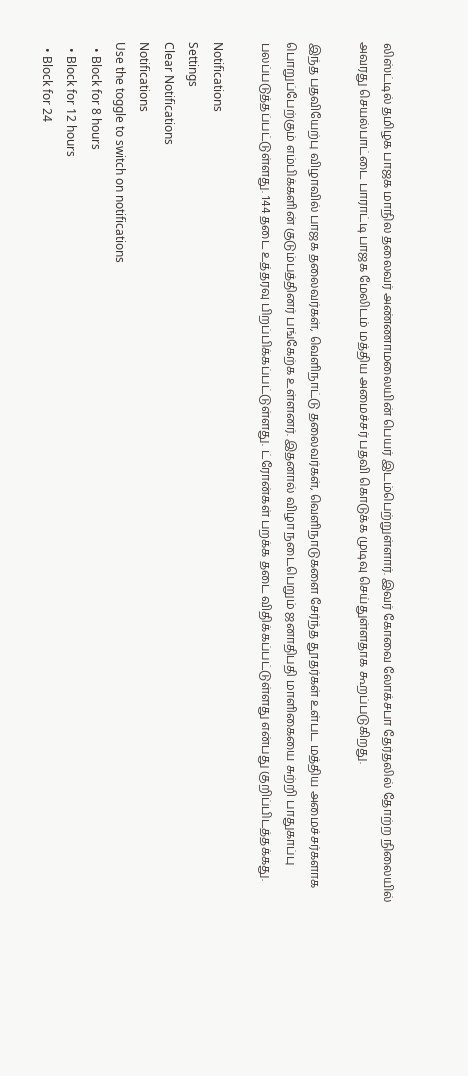லிஸ்ட்டில் தமிழக பாஜக மாநில தலைவர் அண்ணாமலையின் பெயர் இடம்பெற்றுள்ளார். இவர் கோவை லோக்சபா தேர்தலில் தோற்ற நிலையில் அவரது செயல்பாட்டை பாராட்டி பாஜக மேலிடம் மத்திய அமைச்சர் பதவி கொடுக்க முடிவு செய்துள்ளதாக கூறப்படுகிறது.

இந்த பதவியேற்பு விழாவில் பாஜக தலைவர்கள், வெளிநாட்டு தலைவர்கள், வெளிநாடுகளை சேர்ந்த தூதர்கள் உள்பட மத்திய அமைச்சர்களாக பொறுப்பேற்கும் எம்பிக்களின் குடும்பத்தினர் பங்கேற்க உள்ளனர். இதனால் விழா நடைபெறும் ஜனாதிபதி மாளிகையை சுற்றி பாதுகாப்பு பலப்படுத்தப்பட்டுள்ளது. 144 தடை உத்தரவு பிறப்பிக்கப்பட்டுள்ளது. ட்ரோன்கள் பறக்க தடை விதிக்கப்பட்டுள்ளது என்பது குறிப்பிடத்தக்கது.

Notifications
Settings
Clear Notifications
Notifications
Use the toggle to switch on notifications
  • Block for 8 hours
  • Block for 12 hours
  • Block for 24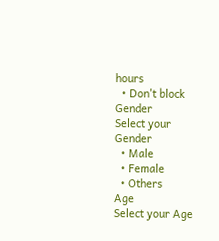hours
  • Don't block
Gender
Select your Gender
  • Male
  • Female
  • Others
Age
Select your Age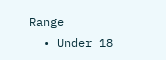Range
  • Under 18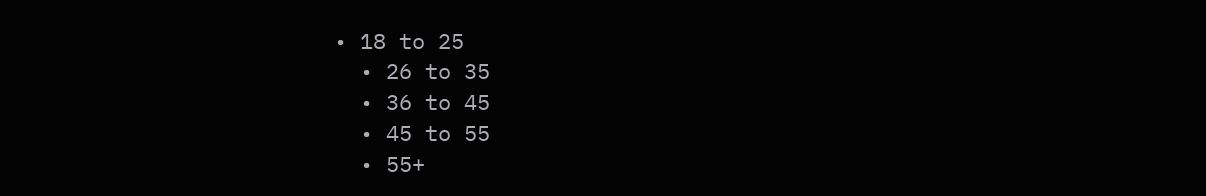• 18 to 25
  • 26 to 35
  • 36 to 45
  • 45 to 55
  • 55+